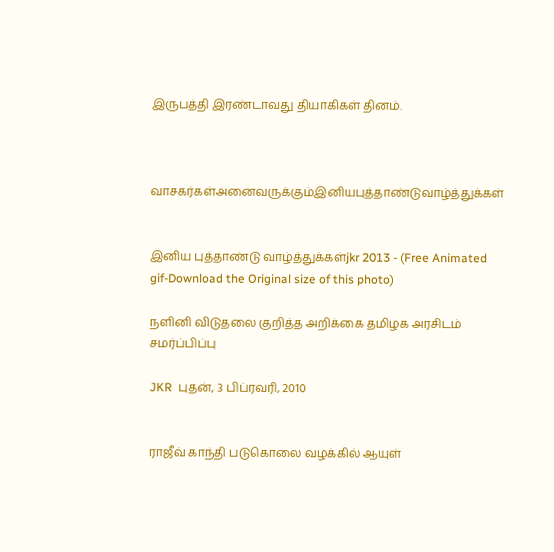இருபத்தி இரண்டாவது தியாகிகள் தினம்.



வாசகர்கள்அனைவருக்கும்இனியபுத்தாண்டுவாழ்த்துக்கள்


இனிய புத்தாண்டு வாழ்த்துக்கள்jkr 2013 - (Free Animated gif-Download the Original size of this photo)

நளினி விடுதலை குறித்த அறிக்கை தமிழக அரசிடம் சமர்ப்பிப்பு

JKR  புதன், 3 பிப்ரவரி, 2010


ராஜீவ் காந்தி படுகொலை வழக்கில் ஆயுள்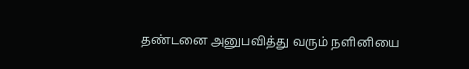தண்டனை அனுபவித்து வரும் நளினியை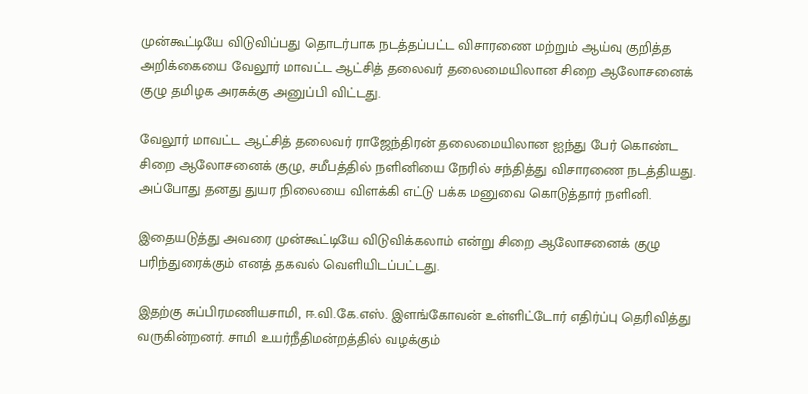முன்கூட்டியே விடுவிப்பது தொடர்பாக நடத்தப்பட்ட விசாரணை மற்றும் ஆய்வு குறித்த அறிக்கையை வேலூர் மாவட்ட ஆட்சித் தலைவர் தலைமையிலான சிறை ஆலோசனைக் குழு தமிழக அரசுக்கு அனுப்பி விட்டது.

வேலூர் மாவட்ட ஆட்சித் தலைவர் ராஜேந்திரன் தலைமையிலான ஐந்து பேர் கொண்ட சிறை ஆலோசனைக் குழு, சமீபத்தில் நளினியை நேரில் சந்தித்து விசாரணை நடத்தியது. அப்போது தனது துயர நிலையை விளக்கி எட்டு பக்க மனுவை கொடுத்தார் நளினி.

இதையடுத்து அவரை முன்கூட்டியே விடுவிக்கலாம் என்று சிறை ஆலோசனைக் குழு பரிந்துரைக்கும் எனத் தகவல் வெளியிடப்பட்டது.

இதற்கு சுப்பிரமணியசாமி, ஈ.வி.கே.எஸ். இளங்கோவன் உள்ளிட்டோர் எதிர்ப்பு தெரிவித்து வருகின்றனர். சாமி உயர்நீதிமன்றத்தில் வழக்கும்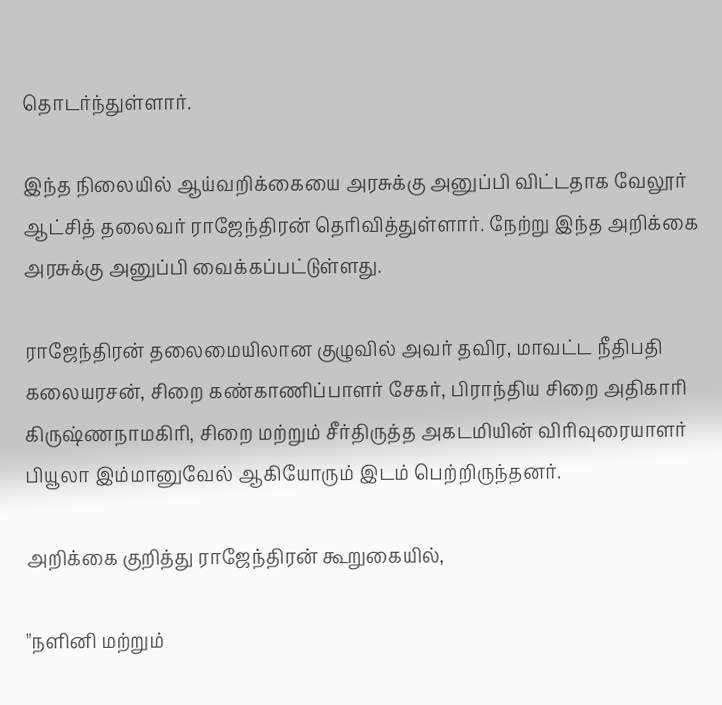தொடர்ந்துள்ளார்.

இந்த நிலையில் ஆய்வறிக்கையை அரசுக்கு அனுப்பி விட்டதாக வேலூர் ஆட்சித் தலைவர் ராஜேந்திரன் தெரிவித்துள்ளார். நேற்று இந்த அறிக்கை அரசுக்கு அனுப்பி வைக்கப்பட்டுள்ளது.

ராஜேந்திரன் தலைமையிலான குழுவில் அவர் தவிர, மாவட்ட நீதிபதி கலையரசன், சிறை கண்காணிப்பாளர் சேகர், பிராந்திய சிறை அதிகாரி கிருஷ்ணநாமகிரி, சிறை மற்றும் சீர்திருத்த அகடமியின் விரிவுரையாளர் பியூலா இம்மானுவேல் ஆகியோரும் இடம் பெற்றிருந்தனர்.

அறிக்கை குறித்து ராஜேந்திரன் கூறுகையில்,

"நளினி மற்றும்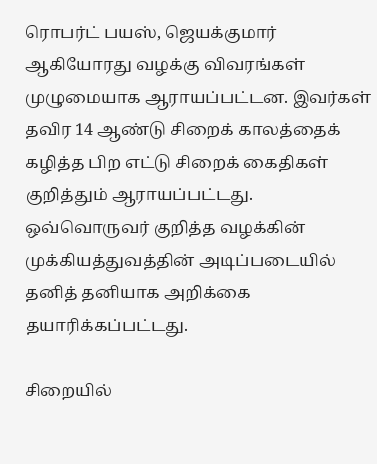ரொபர்ட் பயஸ், ஜெயக்குமார் ஆகியோரது வழக்கு விவரங்கள் முழுமையாக ஆராயப்பட்டன. இவர்கள் தவிர 14 ஆண்டு சிறைக் காலத்தைக் கழித்த பிற எட்டு சிறைக் கைதிகள் குறித்தும் ஆராயப்பட்டது. ஒவ்வொருவர் குறித்த வழக்கின் முக்கியத்துவத்தின் அடிப்படையில் தனித் தனியாக அறிக்கை தயாரிக்கப்பட்டது.

சிறையில்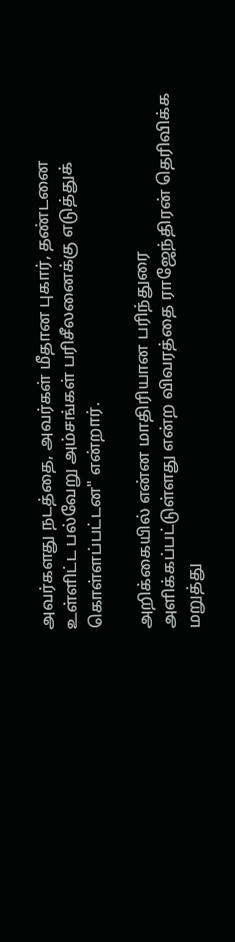அவர்களது நடத்தை, அவர்கள் மீதான புகார், தண்டனை உள்ளிட்ட பல்வேறு அம்சங்கள் பரிசீலனைக்கு எடுத்துக் கொள்ளப்பட்டன" என்றார்.

அறிக்கையில் என்ன மாதிரியான பரிந்துரை அளிக்கப்பட்டுள்ளது என்ற விவரத்தை ராஜேந்திரன் தெரிவிக்க மறுத்து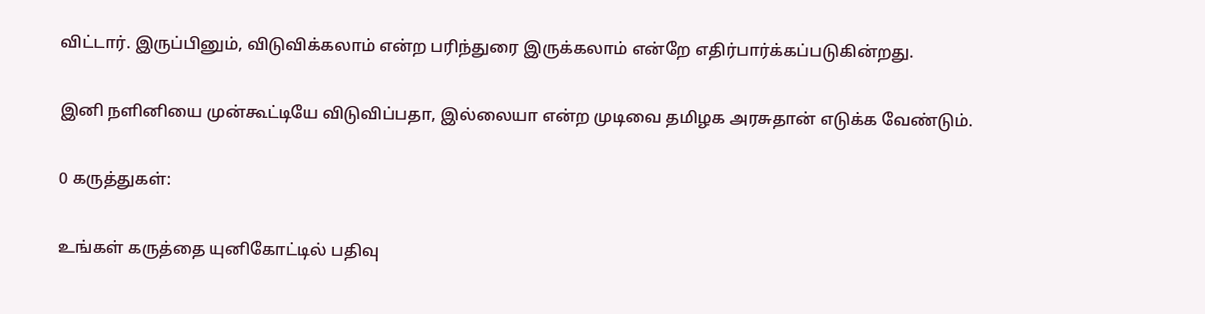விட்டார். இருப்பினும், விடுவிக்கலாம் என்ற பரிந்துரை இருக்கலாம் என்றே எதிர்பார்க்கப்படுகின்றது.

இனி நளினியை முன்கூட்டியே விடுவிப்பதா, இல்லையா என்ற முடிவை தமிழக அரசுதான் எடுக்க வேண்டும்.

0 கருத்துகள்:

உங்கள் கருத்தை யுனிகோட்டில் பதிவு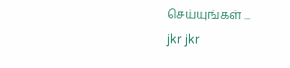செய்யுங்கள் ...
jkr jkr